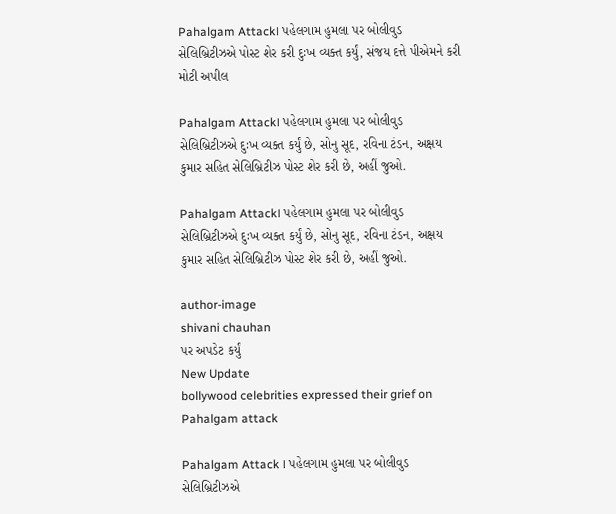Pahalgam Attack। પહેલગામ હુમલા પર બોલીવુડ સેલિબ્રિટીઝએ પોસ્ટ શેર કરી દુઃખ વ્યક્ત કર્યું, સંજય દત્તે પીએમને કરી મોટી અપીલ

Pahalgam Attack। પહેલગામ હુમલા પર બોલીવુડ સેલિબ્રિટીઝએ દુઃખ વ્યક્ત કર્યું છે, સોનુ સૂદ, રવિના ટંડન, અક્ષય કુમાર સહિત સેલિબ્રિટીઝ પોસ્ટ શેર કરી છે, અહીં જુઓ.

Pahalgam Attack। પહેલગામ હુમલા પર બોલીવુડ સેલિબ્રિટીઝએ દુઃખ વ્યક્ત કર્યું છે, સોનુ સૂદ, રવિના ટંડન, અક્ષય કુમાર સહિત સેલિબ્રિટીઝ પોસ્ટ શેર કરી છે, અહીં જુઓ.

author-image
shivani chauhan
પર અપડેટ કર્યું
New Update
bollywood celebrities expressed their grief on Pahalgam attack

Pahalgam Attack । પહેલગામ હુમલા પર બોલીવુડ સેલિબ્રિટીઝએ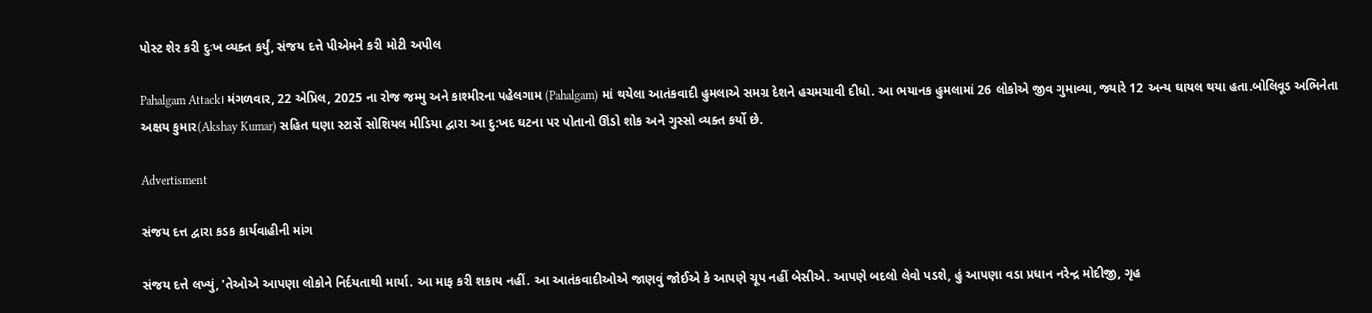પોસ્ટ શેર કરી દુઃખ વ્યક્ત કર્યું, સંજય દત્તે પીએમને કરી મોટી અપીલ

Pahalgam Attack। મંગળવાર, 22 એપ્રિલ, 2025 ના રોજ જમ્મુ અને કાશ્મીરના પહેલગામ (Pahalgam) માં થયેલા આતંકવાદી હુમલાએ સમગ્ર દેશને હચમચાવી દીધો. આ ભયાનક હુમલામાં 26 લોકોએ જીવ ગુમાવ્યા, જ્યારે 12 અન્ય ઘાયલ થયા હતા.બોલિવૂડ અભિનેતા અક્ષય કુમાર(Akshay Kumar) સહિત ઘણા સ્ટાર્સે સોશિયલ મીડિયા દ્વારા આ દુ:ખદ ઘટના પર પોતાનો ઊંડો શોક અને ગુસ્સો વ્યક્ત કર્યો છે.

Advertisment

સંજય દત્ત દ્વારા કડક કાર્યવાહીની માંગ

સંજય દત્તે લખ્યું, 'તેઓએ આપણા લોકોને નિર્દયતાથી માર્યા. આ માફ કરી શકાય નહીં. આ આતંકવાદીઓએ જાણવું જોઈએ કે આપણે ચૂપ નહીં બેસીએ. આપણે બદલો લેવો પડશે, હું આપણા વડા પ્રધાન નરેન્દ્ર મોદીજી, ગૃહ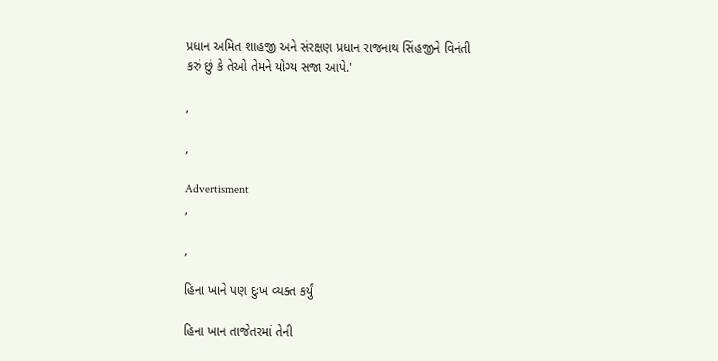પ્રધાન અમિત શાહજી અને સંરક્ષણ પ્રધાન રાજનાથ સિંહજીને વિનંતી કરું છું કે તેઓ તેમને યોગ્ય સજા આપે.'

,

,

Advertisment
,

,

હિના ખાને પણ દુઃખ વ્યક્ત કર્યું

હિના ખાન તાજેતરમાં તેની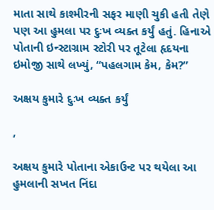માતા સાથે કાશ્મીરની સફર માણી ચુકી હતી તેણે પણ આ હુમલા પર દુઃખ વ્યક્ત કર્યું હતું. હિનાએ પોતાની ઇન્સ્ટાગ્રામ સ્ટોરી પર તૂટેલા હૃદયના ઇમોજી સાથે લખ્યું, “પહલગામ કેમ, કેમ?”

અક્ષય કુમારે દુઃખ વ્યક્ત કર્યું

,

અક્ષય કુમારે પોતાના એકાઉન્ટ પર થયેલા આ હુમલાની સખત નિંદા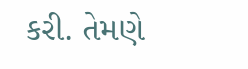કરી. તેમણે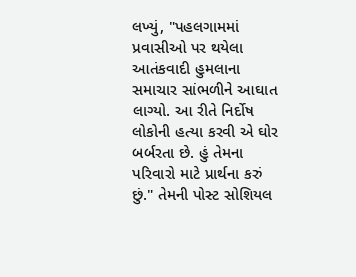લખ્યું, "પહલગામમાં પ્રવાસીઓ પર થયેલા આતંકવાદી હુમલાના સમાચાર સાંભળીને આઘાત લાગ્યો. આ રીતે નિર્દોષ લોકોની હત્યા કરવી એ ઘોર બર્બરતા છે. હું તેમના પરિવારો માટે પ્રાર્થના કરું છું." તેમની પોસ્ટ સોશિયલ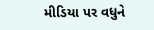મીડિયા પર વધુને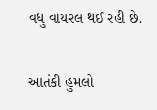વધુ વાયરલ થઈ રહી છે.

આતંકી હુમલો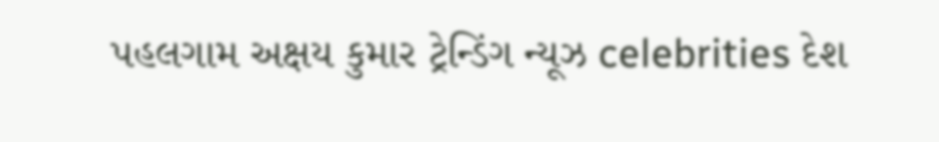પહલગામ અક્ષય કુમાર ટ્રેન્ડિંગ ન્યૂઝ celebrities દેશ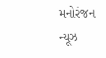મનોરંજન ન્યૂઝ